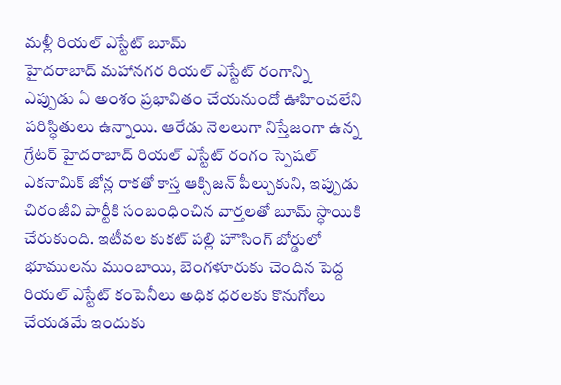మళ్లీ రియల్ ఎస్టేట్ బూమ్
హైదరాబాద్ మహానగర రియల్ ఎస్టేట్ రంగాన్ని ఎప్పుడు ఏ అంశం ప్రభావితం చేయనుందో ఊహించలేని పరిస్ధితులు ఉన్నాయి. ఆరేడు నెలలుగా నిస్తేజంగా ఉన్న గ్రేటర్ హైదరాబాద్ రియల్ ఎస్టేట్ రంగం స్పెషల్ ఎకనామిక్ జోన్ల రాకతో కాస్త ఆక్సిజన్ పీల్చుకుని, ఇప్పుడు చిరంజీవి పార్టీకి సంబంధించిన వార్తలతో బూమ్ స్ధాయికి చేరుకుంది. ఇటీవల కుకట్ పల్లి హౌసింగ్ బోర్డులో భూములను ముంబాయి, బెంగళూరుకు చెందిన పెద్ద రియల్ ఎస్టేట్ కంపెనీలు అధిక ధరలకు కొనుగోలు చేయడమే ఇందుకు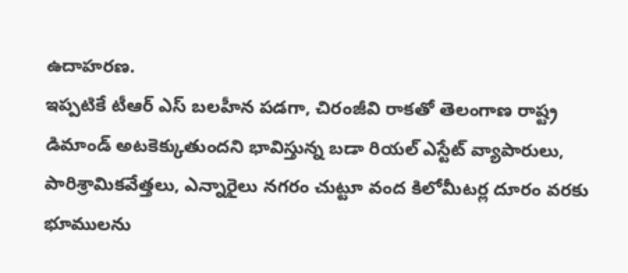ఉదాహరణ.
ఇప్పటికే టీఆర్ ఎస్ బలహీన పడగా, చిరంజీవి రాకతో తెలంగాణ రాష్ట్ర డిమాండ్ అటకెక్కుతుందని భావిస్తున్న బడా రియల్ ఎస్టేట్ వ్యాపారులు, పారిశ్రామికవేత్తలు, ఎన్నారైలు నగరం చుట్టూ వంద కిలోమీటర్ల దూరం వరకు భూములను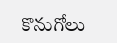కొనుగోలు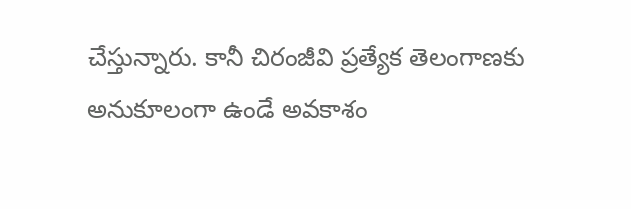చేస్తున్నారు. కానీ చిరంజీవి ప్రత్యేక తెలంగాణకు అనుకూలంగా ఉండే అవకాశం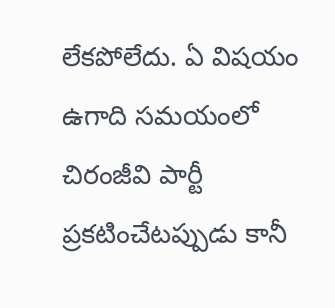లేకపోలేదు. ఏ విషయం ఉగాది సమయంలో చిరంజీవి పార్టీ ప్రకటించేటప్పుడు కానీ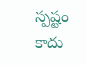స్పష్టం కాదు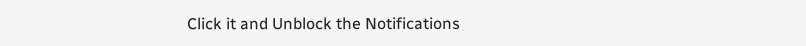Click it and Unblock the Notifications